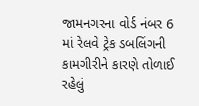જામનગરના વોર્ડ નંબર 6 માં રેલવે ટ્રેક ડબલિંગની કામગીરીને કારણે તોળાઈ રહેલું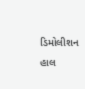ડિમોલીશન હાલ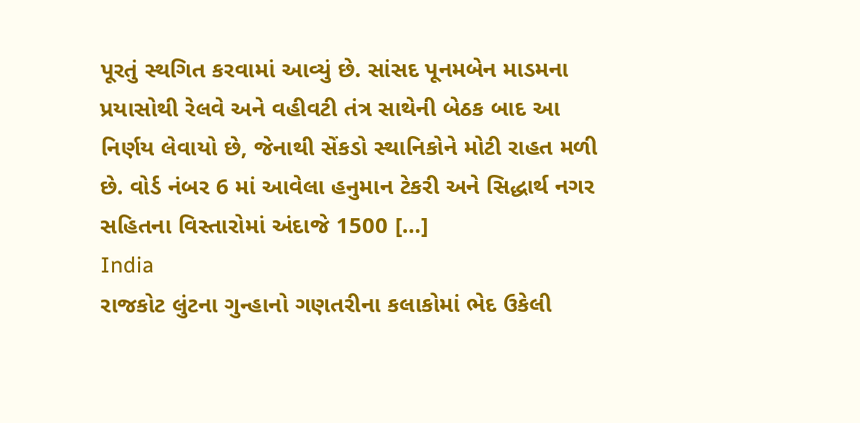પૂરતું સ્થગિત કરવામાં આવ્યું છે. સાંસદ પૂનમબેન માડમના પ્રયાસોથી રેલવે અને વહીવટી તંત્ર સાથેની બેઠક બાદ આ નિર્ણય લેવાયો છે, જેનાથી સેંકડો સ્થાનિકોને મોટી રાહત મળી છે. વોર્ડ નંબર 6 માં આવેલા હનુમાન ટેકરી અને સિદ્ધાર્થ નગર સહિતના વિસ્તારોમાં અંદાજે 1500 […]
India
રાજકોટ લુંટના ગુન્હાનો ગણતરીના કલાકોમાં ભેદ ઉકેલી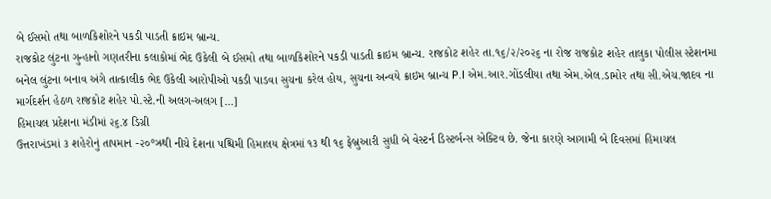બે ઈસમો તથા બાળકિશોરને પકડી પાડતી ક્રાઇમ બ્રાન્ચ.
રાજકોટ લુંટના ગુન્હાનો ગણતરીના કલાકોમાં ભેદ ઉકેલી બે ઈસમો તથા બાળકિશોરને પકડી પાડતી ક્રાઇમ બ્રાન્ચ. રાજકોટ શહેર તા.૧૬/૨/૨૦૨૬ ના રોજ રાજકોટ શહેર તાલુકા પોલીસ સ્ટેશનમા બનેલ લુંટના બનાવ અંગે તાત્કાલીક ભેદ ઉકેલી આરોપીઓ પકડી પાડવા સુચના કરેલ હોય, સુચના અન્વયે ક્રાઇમ બ્રાન્ચ P.I એમ.આર.ગોંડલીયા તથા એમ.એલ.ડામોર તથા સી.એચ.જાદવ ના માર્ગદર્શન હેઠળ રાજકોટ શહેર પો.સ્ટે.ની અલગ-અલગ […]
હિમાચલ પ્રદેશના મંડીમાં ૨૬.૪ ડિગ્રી
ઉત્તરાખંડમાં ૩ શહેરોનું તાપમાન -૨૦°ઝ્રથી નીચે દેશના પશ્ચિમી હિમાલય ક્ષેત્રમાં ૧૩ થી ૧૬ ફેબ્રુઆરી સુધી બે વેસ્ટર્ન ડિસ્ટર્બન્સ એક્ટિવ છે. જેના કારણે આગામી બે દિવસમાં હિમાચલ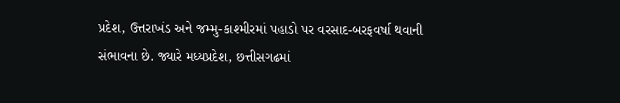પ્રદેશ, ઉત્તરાખંડ અને જમ્મુ-કાશ્મીરમાં પહાડો પર વરસાદ-બરફવર્ષા થવાની સંભાવના છે. જ્યારે મધ્યપ્રદેશ, છત્તીસગઢમાં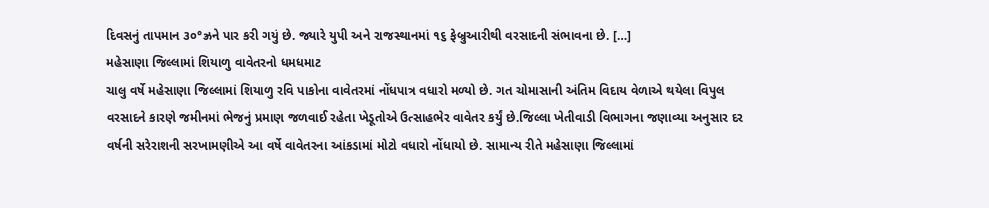દિવસનું તાપમાન ૩૦°ઝ્રને પાર કરી ગયું છે. જ્યારે યુપી અને રાજસ્થાનમાં ૧૬ ફેબ્રુઆરીથી વરસાદની સંભાવના છે. […]
મહેસાણા જિલ્લામાં શિયાળુ વાવેતરનો ધમધમાટ
ચાલુ વર્ષે મહેસાણા જિલ્લામાં શિયાળુ રવિ પાકોના વાવેતરમાં નોંધપાત્ર વધારો મળ્યો છે. ગત ચોમાસાની અંતિમ વિદાય વેળાએ થયેલા વિપુલ વરસાદને કારણે જમીનમાં ભેજનું પ્રમાણ જળવાઈ રહેતા ખેડૂતોએ ઉત્સાહભેર વાવેતર કર્યું છે.જિલ્લા ખેતીવાડી વિભાગના જણાવ્યા અનુસાર દર વર્ષની સરેરાશની સરખામણીએ આ વર્ષે વાવેતરના આંકડામાં મોટો વધારો નોંધાયો છે. સામાન્ય રીતે મહેસાણા જિલ્લામાં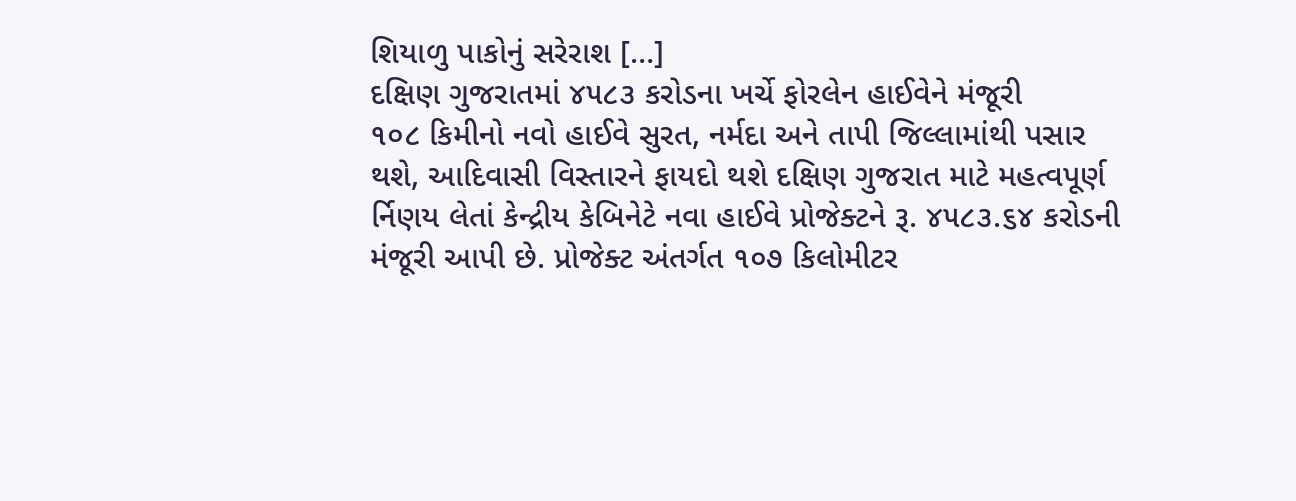શિયાળુ પાકોનું સરેરાશ […]
દક્ષિણ ગુજરાતમાં ૪૫૮૩ કરોડના ખર્ચે ફોરલેન હાઈવેને મંજૂરી
૧૦૮ કિમીનો નવો હાઈવે સુરત, નર્મદા અને તાપી જિલ્લામાંથી પસાર થશે, આદિવાસી વિસ્તારને ફાયદો થશે દક્ષિણ ગુજરાત માટે મહત્વપૂર્ણ ર્નિણય લેતાં કેન્દ્રીય કેબિનેટે નવા હાઈવે પ્રોજેક્ટને રૂ. ૪૫૮૩.૬૪ કરોડની મંજૂરી આપી છે. પ્રોજેક્ટ અંતર્ગત ૧૦૭ કિલોમીટર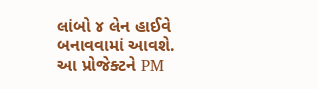લાંબો ૪ લેન હાઈવે બનાવવામાં આવશે. આ પ્રોજેક્ટને PM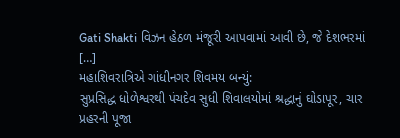Gati Shakti વિઝન હેઠળ મંજૂરી આપવામાં આવી છે, જે દેશભરમાં […]
મહાશિવરાત્રિએ ગાંધીનગર શિવમય બન્યું:
સુપ્રસિદ્ધ ધોળેશ્વરથી પંચદેવ સુધી શિવાલયોમાં શ્રદ્ધાનું ઘોડાપૂર, ચાર પ્રહરની પૂજા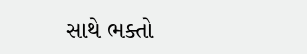સાથે ભક્તો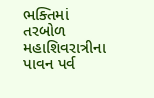ભક્તિમાં તરબોળ મહાશિવરાત્રીના પાવન પર્વ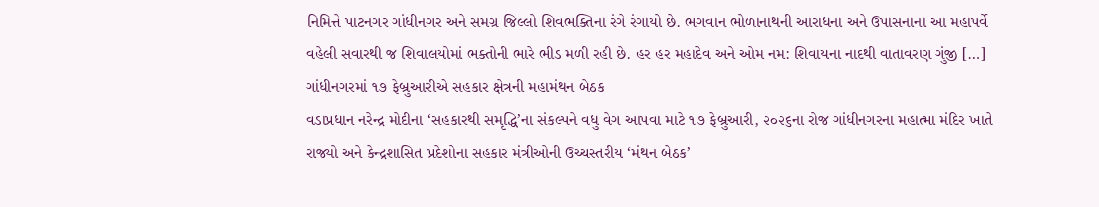નિમિત્તે પાટનગર ગાંધીનગર અને સમગ્ર જિલ્લો શિવભક્તિના રંગે રંગાયો છે. ભગવાન ભોળાનાથની આરાધના અને ઉપાસનાના આ મહાપર્વે વહેલી સવારથી જ શિવાલયોમાં ભક્તોની ભારે ભીડ મળી રહી છે. હર હર મહાદેવ અને ઓમ નમ: શિવાયના નાદથી વાતાવરણ ગુંજી […]
ગાંધીનગરમાં ૧૭ ફેબ્રુઆરીએ સહકાર ક્ષેત્રની મહામંથન બેઠક
વડાપ્રધાન નરેન્દ્ર મોદીના ‘સહકારથી સમૃદ્ધિ’ના સંકલ્પને વધુ વેગ આપવા માટે ૧૭ ફેબ્રુઆરી, ૨૦૨૬ના રોજ ગાંધીનગરના મહાત્મા મંદિર ખાતે રાજ્યો અને કેન્દ્રશાસિત પ્રદેશોના સહકાર મંત્રીઓની ઉચ્ચસ્તરીય ‘મંથન બેઠક’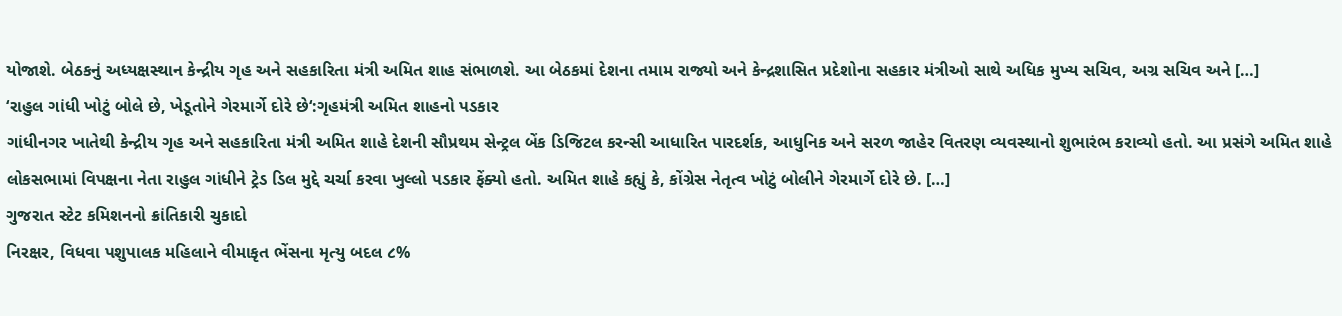યોજાશે. બેઠકનું અધ્યક્ષસ્થાન કેન્દ્રીય ગૃહ અને સહકારિતા મંત્રી અમિત શાહ સંભાળશે. આ બેઠકમાં દેશના તમામ રાજ્યો અને કેન્દ્રશાસિત પ્રદેશોના સહકાર મંત્રીઓ સાથે અધિક મુખ્ય સચિવ, અગ્ર સચિવ અને […]
‘રાહુલ ગાંધી ખોટું બોલે છે, ખેડૂતોને ગેરમાર્ગે દોરે છે‘:ગૃહમંત્રી અમિત શાહનો પડકાર
ગાંધીનગર ખાતેથી કેન્દ્રીય ગૃહ અને સહકારિતા મંત્રી અમિત શાહે દેશની સૌપ્રથમ સેન્ટ્રલ બેંક ડિજિટલ કરન્સી આધારિત પારદર્શક, આધુનિક અને સરળ જાહેર વિતરણ વ્યવસ્થાનો શુભારંભ કરાવ્યો હતો. આ પ્રસંગે અમિત શાહે લોકસભામાં વિપક્ષના નેતા રાહુલ ગાંધીને ટ્રેડ ડિલ મુદ્દે ચર્ચા કરવા ખુલ્લો પડકાર ફેંક્યો હતો. અમિત શાહે કહ્યું કે, કોંગ્રેસ નેતૃત્વ ખોટું બોલીને ગેરમાર્ગે દોરે છે. […]
ગુજરાત સ્ટેટ કમિશનનો ક્રાંતિકારી ચુકાદો
નિરક્ષર, વિધવા પશુપાલક મહિલાને વીમાકૃત ભેંસના મૃત્યુ બદલ ૮%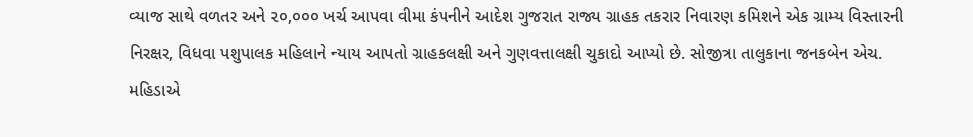વ્યાજ સાથે વળતર અને ૨૦,૦૦૦ ખર્ચ આપવા વીમા કંપનીને આદેશ ગુજરાત રાજ્ય ગ્રાહક તકરાર નિવારણ કમિશને એક ગ્રામ્ય વિસ્તારની નિરક્ષર, વિધવા પશુપાલક મહિલાને ન્યાય આપતો ગ્રાહકલક્ષી અને ગુણવત્તાલક્ષી ચુકાદો આપ્યો છે. સોજીત્રા તાલુકાના જનકબેન એચ. મહિડાએ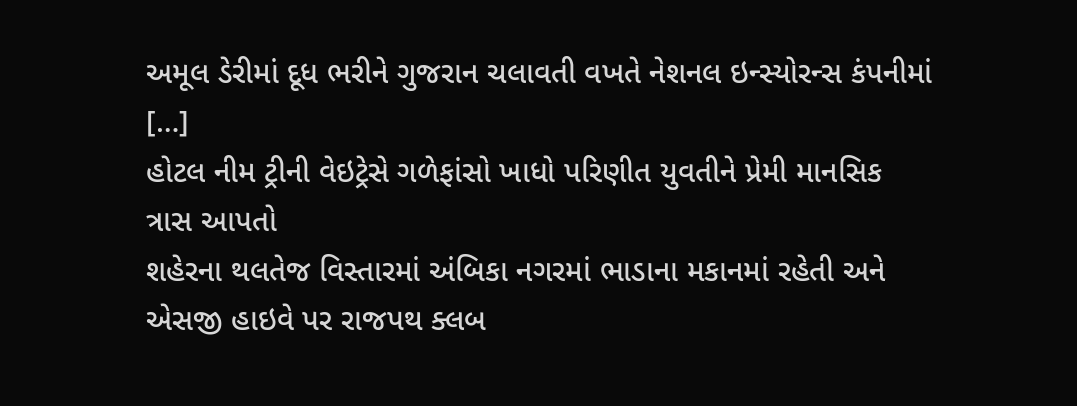અમૂલ ડેરીમાં દૂધ ભરીને ગુજરાન ચલાવતી વખતે નેશનલ ઇન્સ્યોરન્સ કંપનીમાં […]
હોટલ નીમ ટ્રીની વેઇટ્રેસે ગળેફાંસો ખાધો પરિણીત યુવતીને પ્રેમી માનસિક ત્રાસ આપતો
શહેરના થલતેજ વિસ્તારમાં અંબિકા નગરમાં ભાડાના મકાનમાં રહેતી અને એસજી હાઇવે પર રાજપથ ક્લબ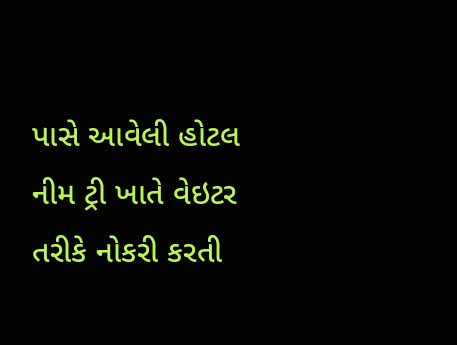પાસે આવેલી હોટલ નીમ ટ્રી ખાતે વેઇટર તરીકે નોકરી કરતી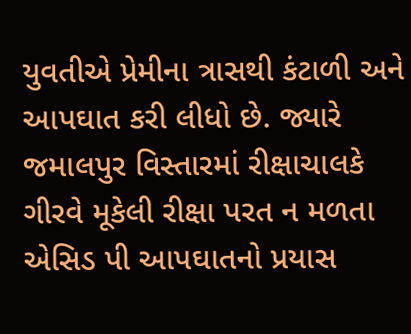યુવતીએ પ્રેમીના ત્રાસથી કંટાળી અને આપઘાત કરી લીધો છે. જ્યારે જમાલપુર વિસ્તારમાં રીક્ષાચાલકે ગીરવે મૂકેલી રીક્ષા પરત ન મળતા એસિડ પી આપઘાતનો પ્રયાસ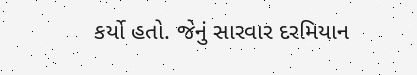કર્યો હતો. જેનું સારવાર દરમિયાન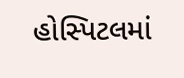હોસ્પિટલમાં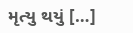મૃત્યુ થયું […]